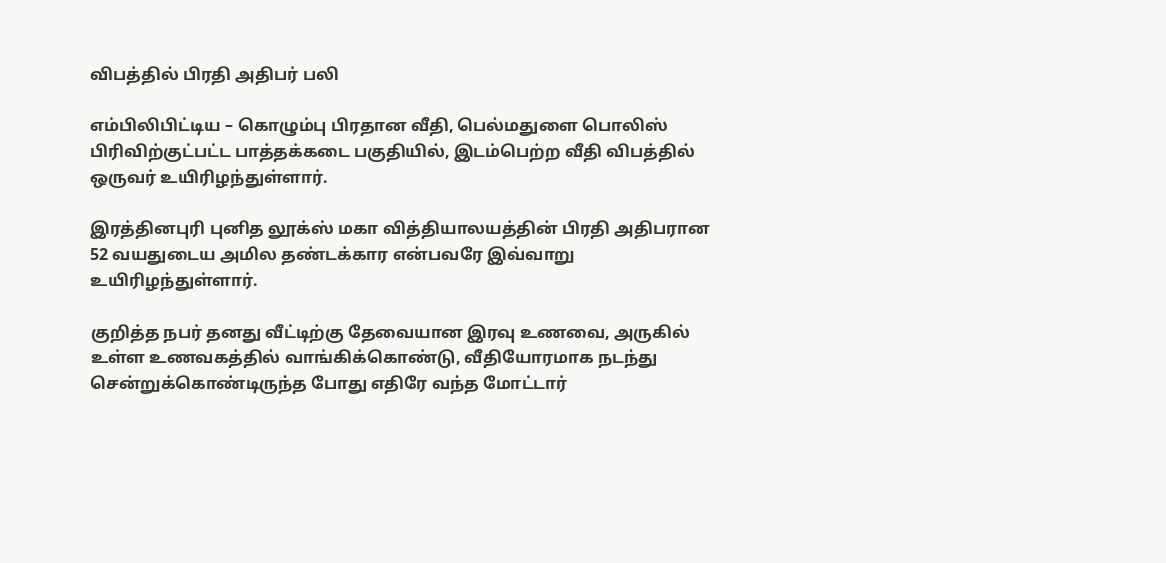விபத்தில் பிரதி அதிபர் பலி

எம்பிலிபிட்டிய – கொழும்பு பிரதான வீதி, பெல்மதுளை பொலிஸ் பிரிவிற்குட்பட்ட பாத்தக்கடை பகுதியில், இடம்பெற்ற வீதி விபத்தில் ஒருவர் உயிரிழந்துள்ளார்.

இரத்தினபுரி புனித லூக்ஸ் மகா வித்தியாலயத்தின் பிரதி அதிபரான 52 வயதுடைய அமில தண்டக்கார என்பவரே இவ்வாறு உயிரிழந்துள்ளார்.

குறித்த நபர் தனது வீட்டிற்கு தேவையான இரவு உணவை, அருகில் உள்ள உணவகத்தில் வாங்கிக்கொண்டு, வீதியோரமாக நடந்து சென்றுக்கொண்டிருந்த போது எதிரே வந்த மோட்டார்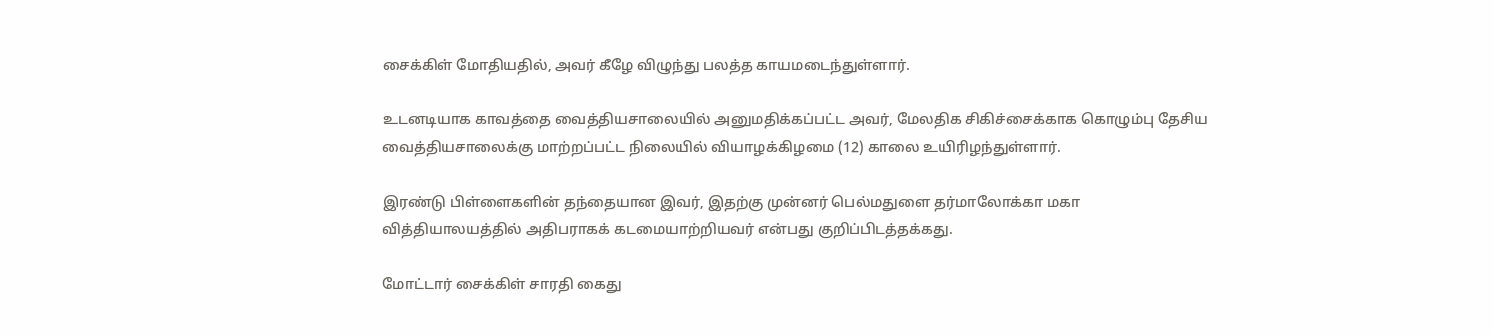சைக்கிள் மோதியதில், அவர் கீழே விழுந்து பலத்த காயமடைந்துள்ளார்.

உடனடியாக காவத்தை வைத்தியசாலையில் அனுமதிக்கப்பட்ட அவர், மேலதிக சிகிச்சைக்காக கொழும்பு தேசிய வைத்தியசாலைக்கு மாற்றப்பட்ட நிலையில் வியாழக்கிழமை (12) காலை உயிரிழந்துள்ளார்.

இரண்டு பிள்ளைகளின் தந்தையான இவர், இதற்கு முன்னர் பெல்மதுளை தர்மாலோக்கா மகா வித்தியாலயத்தில் அதிபராகக் கடமையாற்றியவர் என்பது குறிப்பிடத்தக்கது.

மோட்டார் சைக்கிள் சாரதி கைது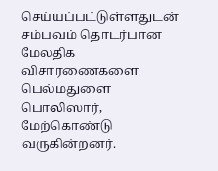செய்யப்பட்டுள்ளதுடன் சம்பவம் தொடர்பான மேலதிக விசாரணைகளை பெல்மதுளை பொலிஸார், மேற்கொண்டு வருகின்றனர்.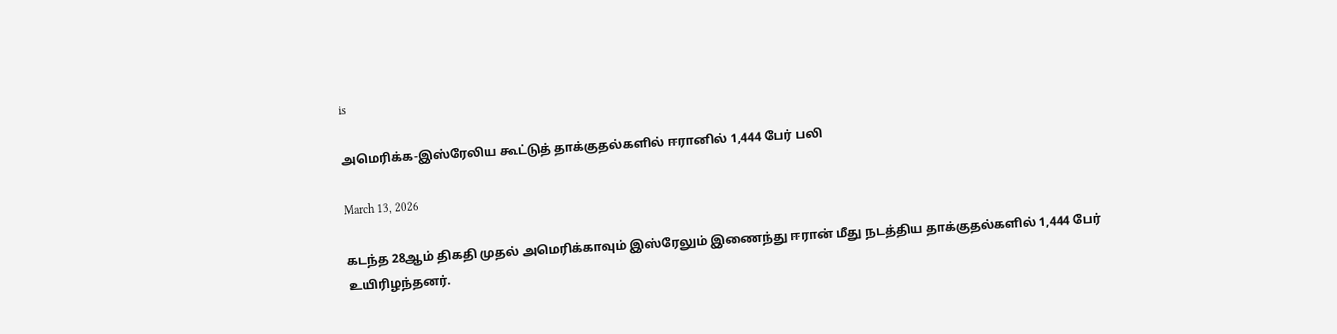is

அமெரிக்க-இஸ்ரேலிய கூட்டுத் தாக்குதல்களில் ஈரானில் 1,444 பேர் பலி

March 13, 2026

கடந்த 28ஆம் திகதி முதல் அமெரிக்காவும் இஸ்ரேலும் இணைந்து ஈரான் மீது நடத்திய தாக்குதல்களில் 1,444 பேர் உயிரிழந்தனர்.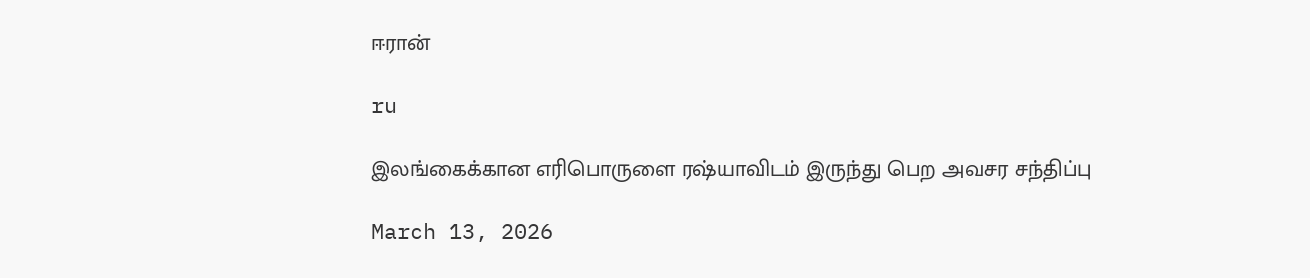ஈரான்

ru

இலங்கைக்கான எரிபொருளை ரஷ்யாவிடம் இருந்து பெற அவசர சந்திப்பு

March 13, 2026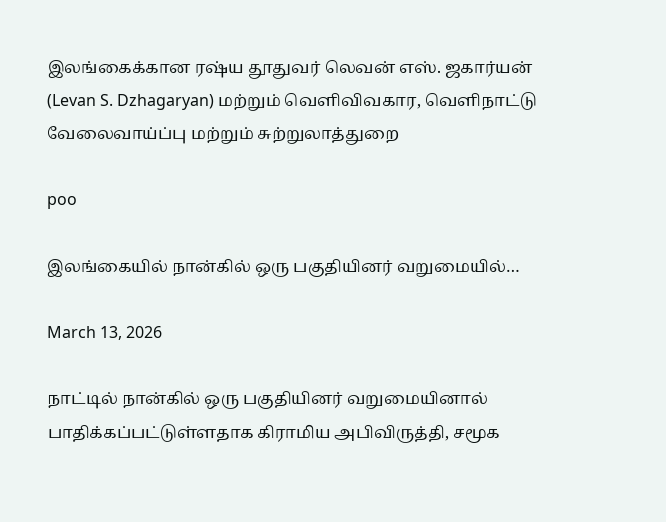இலங்கைக்கான ரஷ்ய தூதுவர் லெவன் எஸ். ஜகார்யன் (Levan S. Dzhagaryan) மற்றும் வெளிவிவகார, வெளிநாட்டு வேலைவாய்ப்பு மற்றும் சுற்றுலாத்துறை

poo

இலங்கையில் நான்கில் ஒரு பகுதியினர் வறுமையில்…

March 13, 2026

நாட்டில் நான்கில் ஒரு பகுதியினர் வறுமையினால் பாதிக்கப்பட்டுள்ளதாக கிராமிய அபிவிருத்தி, சமூக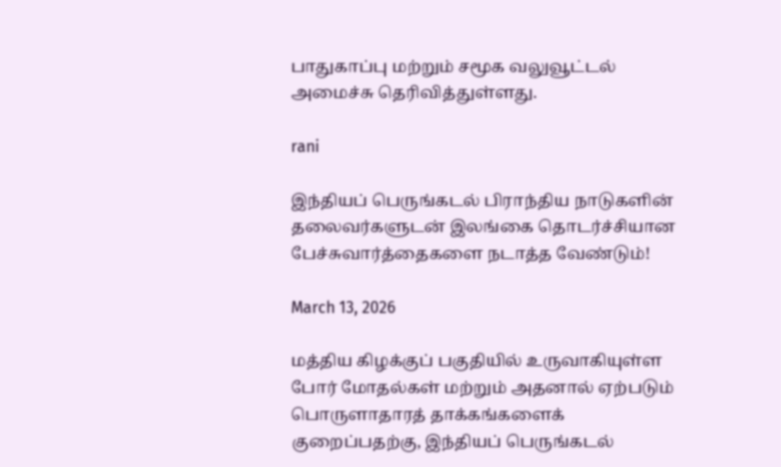பாதுகாப்பு மற்றும் சமூக வலுவூட்டல் அமைச்சு தெரிவித்துள்ளது.

rani

இந்தியப் பெருங்கடல் பிராந்திய நாடுகளின் தலைவர்களுடன் இலங்கை தொடர்ச்சியான பேச்சுவார்த்தைகளை நடாத்த வேண்டும்!

March 13, 2026

மத்திய கிழக்குப் பகுதியில் உருவாகியுள்ள போர் மோதல்கள் மற்றும் அதனால் ஏற்படும் பொருளாதாரத் தாக்கங்களைக் குறைப்பதற்கு, இந்தியப் பெருங்கடல்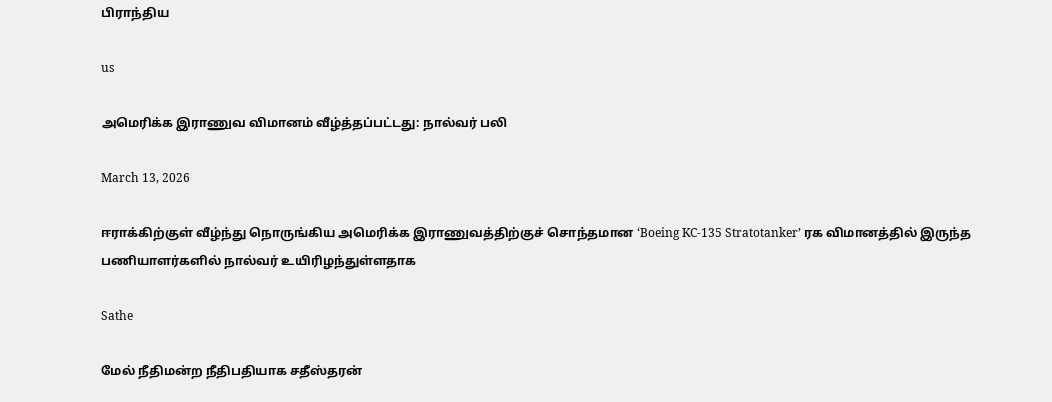பிராந்திய

us

அமெரிக்க இராணுவ விமானம் வீழ்த்தப்பட்டது: நால்வர் பலி

March 13, 2026

ஈராக்கிற்குள் வீழ்ந்து நொருங்கிய அமெரிக்க இராணுவத்திற்குச் சொந்தமான ‘Boeing KC-135 Stratotanker’ ரக விமானத்தில் இருந்த பணியாளர்களில் நால்வர் உயிரிழந்துள்ளதாக

Sathe

மேல் நீதிமன்ற நீதிபதியாக சதீஸ்தரன்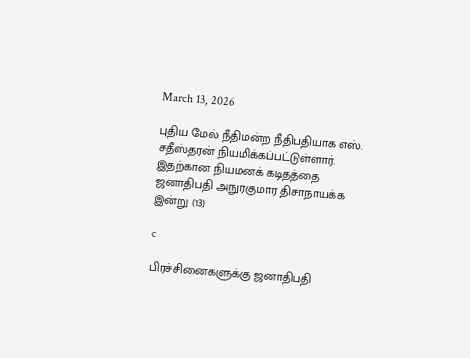March 13, 2026

புதிய மேல் நீதிமன்ற நீதிபதியாக எஸ். சதீஸ்தரன் நியமிக்கப்பட்டுள்ளார். இதற்கான நியமனக் கடிதத்தை ஜனாதிபதி அநுரகுமார திசாநாயக்க இன்று (13)

c

பிரச்சினைகளுக்கு ஜனாதிபதி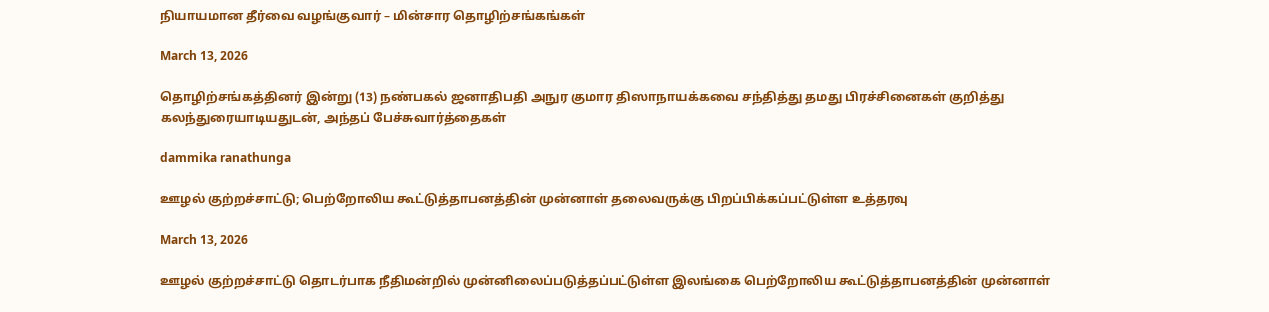நியாயமான தீர்வை வழங்குவார் – மின்சார தொழிற்சங்கங்கள்

March 13, 2026

தொழிற்சங்கத்தினர் இன்று (13) நண்பகல் ஜனாதிபதி அநுர குமார திஸாநாயக்கவை சந்தித்து தமது பிரச்சினைகள் குறித்து கலந்துரையாடியதுடன், அந்தப் பேச்சுவார்த்தைகள்

dammika ranathunga

ஊழல் குற்றச்சாட்டு; பெற்றோலிய கூட்டுத்தாபனத்தின் முன்னாள் தலைவருக்கு பிறப்பிக்கப்பட்டுள்ள உத்தரவு

March 13, 2026

ஊழல் குற்றச்சாட்டு தொடர்பாக நீதிமன்றில் முன்னிலைப்படுத்தப்பட்டுள்ள இலங்கை பெற்றோலிய கூட்டுத்தாபனத்தின் முன்னாள்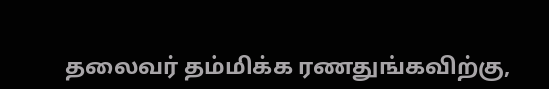தலைவர் தம்மிக்க ரணதுங்கவிற்கு,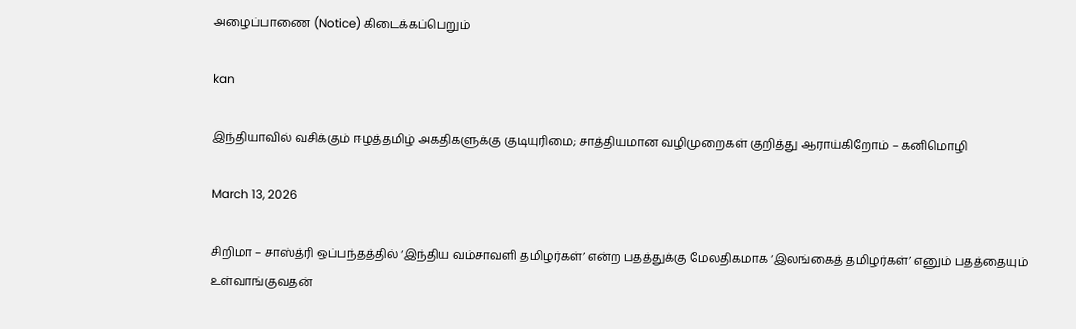அழைப்பாணை (Notice) கிடைக்கப்பெறும்

kan

இந்தியாவில் வசிக்கும் ஈழத்தமிழ் அகதிகளுக்கு குடியுரிமை; சாத்தியமான வழிமுறைகள் குறித்து ஆராய்கிறோம் – கனிமொழி

March 13, 2026

சிறிமா – சாஸ்த்ரி ஒப்பந்தத்தில் ‘இந்திய வம்சாவளி தமிழர்கள்’ என்ற பதத்துக்கு மேலதிகமாக ‘இலங்கைத் தமிழர்கள்’ எனும் பதத்தையும் உள்வாங்குவதன்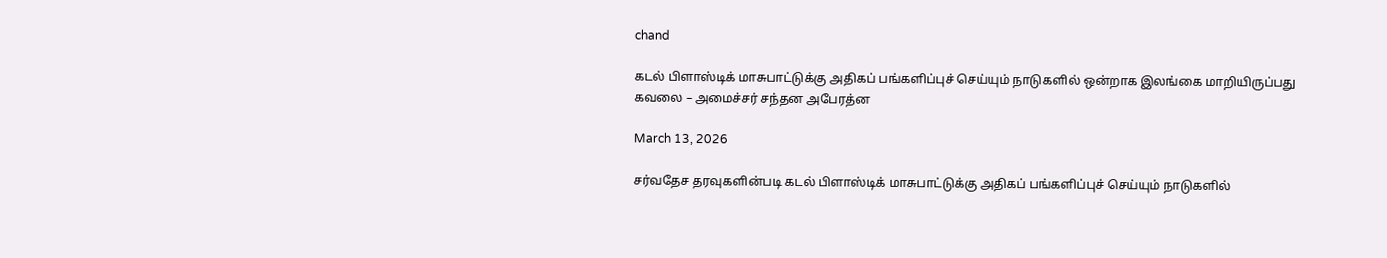chand

கடல் பிளாஸ்டிக் மாசுபாட்டுக்கு அதிகப் பங்களிப்புச் செய்யும் நாடுகளில் ஒன்றாக இலங்கை மாறியிருப்பது கவலை – அமைச்சர் சந்தன அபேரத்ன

March 13, 2026

சர்வதேச தரவுகளின்படி கடல் பிளாஸ்டிக் மாசுபாட்டுக்கு அதிகப் பங்களிப்புச் செய்யும் நாடுகளில்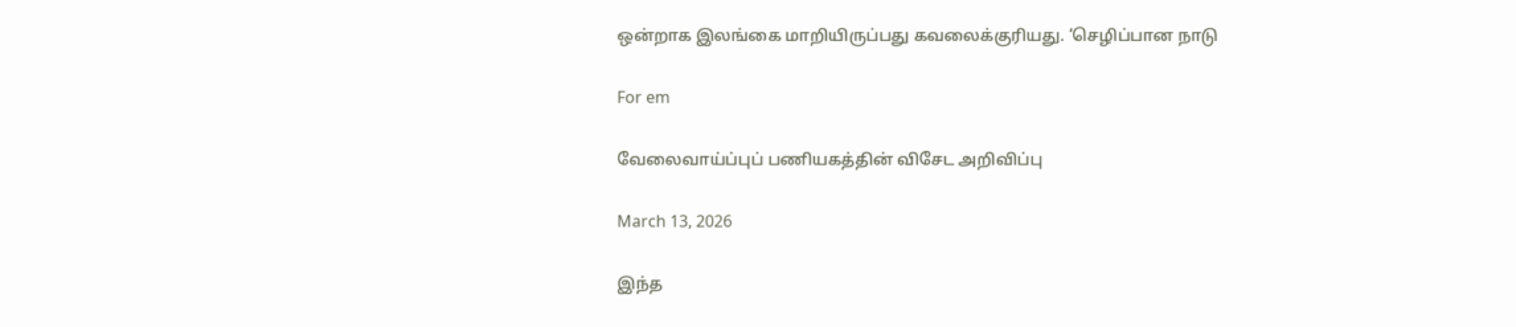ஒன்றாக இலங்கை மாறியிருப்பது கவலைக்குரியது. ‘செழிப்பான நாடு

For em

வேலைவாய்ப்புப் பணியகத்தின் விசேட அறிவிப்பு

March 13, 2026

இந்த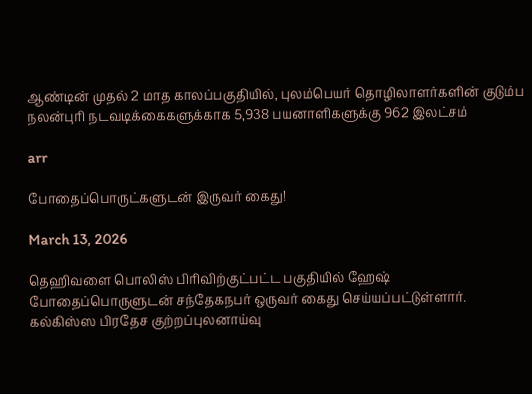ஆண்டின் முதல் 2 மாத காலப்பகுதியில், புலம்பெயர் தொழிலாளர்களின் குடும்ப நலன்புரி நடவடிக்கைகளுக்காக 5,938 பயனாளிகளுக்கு 962 இலட்சம்

arr

போதைப்பொருட்களுடன் இருவர் கைது!

March 13, 2026

தெஹிவளை பொலிஸ் பிரிவிற்குட்பட்ட பகுதியில் ஹேஷ் போதைப்பொருளுடன் சந்தேகநபர் ஒருவர் கைது செய்யப்பட்டுள்ளார். கல்கிஸ்ஸ பிரதேச குற்றப்புலனாய்வு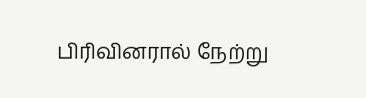பிரிவினரால் நேற்று